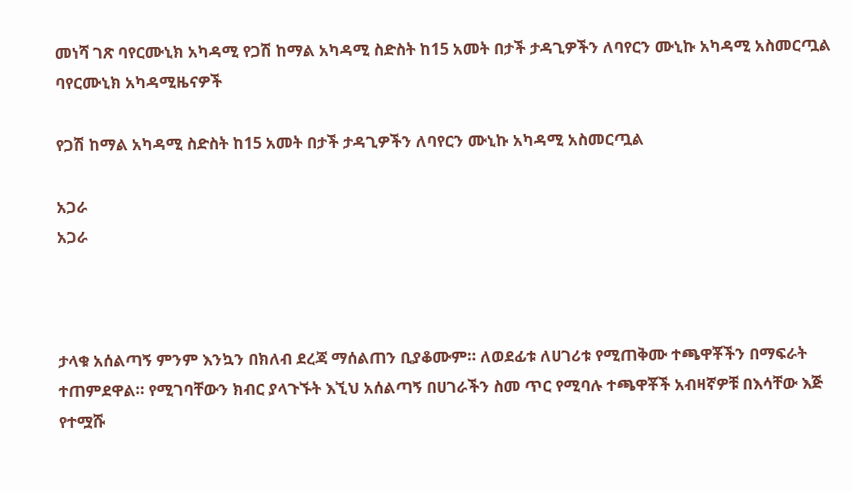መነሻ ገጽ ባየርሙኒክ አካዳሚ የጋሽ ከማል አካዳሚ ስድስት ከ15 አመት በታች ታዳጊዎችን ለባየርን ሙኒኩ አካዳሚ አስመርጧል
ባየርሙኒክ አካዳሚዜናዎች

የጋሽ ከማል አካዳሚ ስድስት ከ15 አመት በታች ታዳጊዎችን ለባየርን ሙኒኩ አካዳሚ አስመርጧል

አጋራ
አጋራ



ታላቁ አሰልጣኝ ምንም እንኳን በክለብ ደረጃ ማሰልጠን ቢያቆሙም። ለወደፊቱ ለሀገሪቱ የሚጠቅሙ ተጫዋቾችን በማፍራት ተጠምደዋል። የሚገባቸውን ክብር ያላጉኙት እኚህ አሰልጣኝ በሀገራችን ስመ ጥር የሚባሉ ተጫዋቾች አብዛኛዎቹ በእሳቸው እጅ የተሟሹ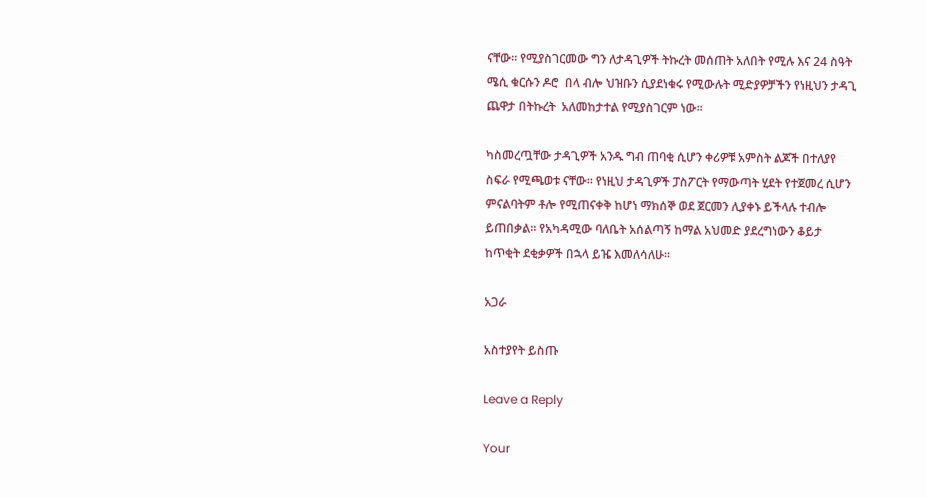ናቸው። የሚያስገርመው ግን ለታዳጊዎች ትኩረት መሰጠት አለበት የሚሉ እና 24 ስዓት ሜሲ ቁርሱን ዶሮ  በላ ብሎ ህዝቡን ሲያደነቁሩ የሚውሉት ሚድያዎቻችን የነዚህን ታዳጊ ጨዋታ በትኩረት  አለመከታተል የሚያስገርም ነው።

ካስመረጧቸው ታዳጊዎች አንዱ ግብ ጠባቂ ሲሆን ቀሪዎቹ አምስት ልጆች በተለያየ ስፍራ የሚጫወቱ ናቸው። የነዚህ ታዳጊዎች ፓስፖርት የማውጣት ሂደት የተጀመረ ሲሆን ምናልባትም ቶሎ የሚጠናቀቅ ከሆነ ማክሰኞ ወደ ጀርመን ሊያቀኑ ይችላሉ ተብሎ ይጠበቃል። የአካዳሚው ባለቤት አሰልጣኝ ከማል አህመድ ያደረግነውን ቆይታ ከጥቂት ደቂቃዎች በኋላ ይዤ እመለሳለሁ።

አጋራ

አስተያየት ይስጡ

Leave a Reply

Your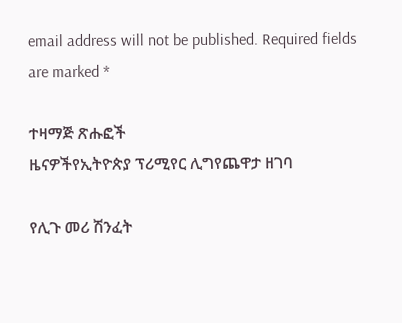email address will not be published. Required fields are marked *

ተዛማጅ ጽሑፎች
ዜናዎችየኢትዮጵያ ፕሪሚየር ሊግየጨዋታ ዘገባ

የሊጉ መሪ ሽንፈት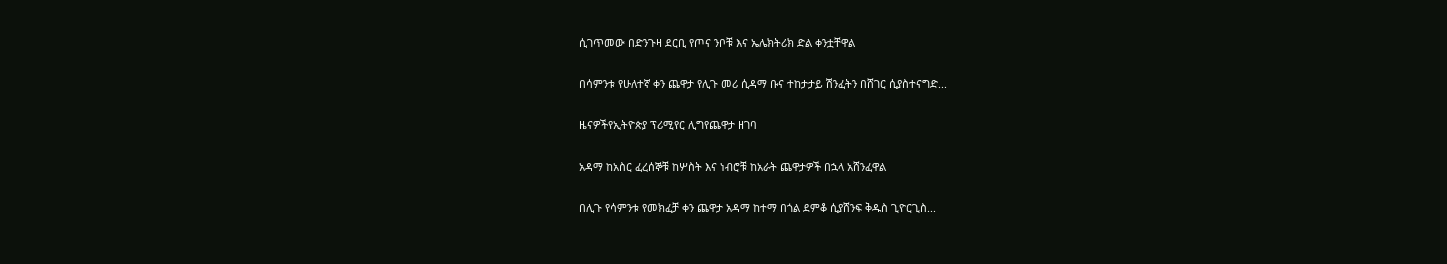ሲገጥመው በድንጉዛ ደርቢ የጦና ንቦቹ እና ኤሌክትሪክ ድል ቀንቷቸዋል

በሳምንቱ የሁለተኛ ቀን ጨዋታ የሊጉ መሪ ሲዳማ ቡና ተከታታይ ሽንፈትን በሸገር ሲያስተናግድ...

ዜናዎችየኢትዮጵያ ፕሪሚየር ሊግየጨዋታ ዘገባ

አዳማ ከአስር ፈረሰኞቹ ከሦስት እና ነብሮቹ ከአራት ጨዋታዎች በኋላ አሸንፈዋል

በሊጉ የሳምንቱ የመክፈቻ ቀን ጨዋታ አዳማ ከተማ በጎል ደምቆ ሲያሸንፍ ቅዱስ ጊዮርጊስ...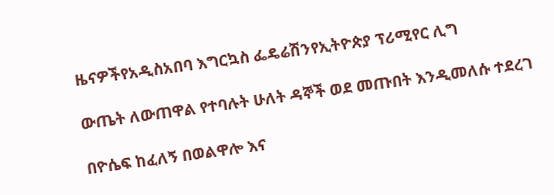ዜናዎችየአዲስአበባ እግርኳስ ፌዴሬሽንየኢትዮጵያ ፕሪሚየር ሊግ

ውጤት ለውጠዋል የተባሉት ሁለት ዳኞች ወደ መጡበት እንዲመለሱ ተደረገ

በዮሴፍ ከፈለኝ በወልዋሎ እና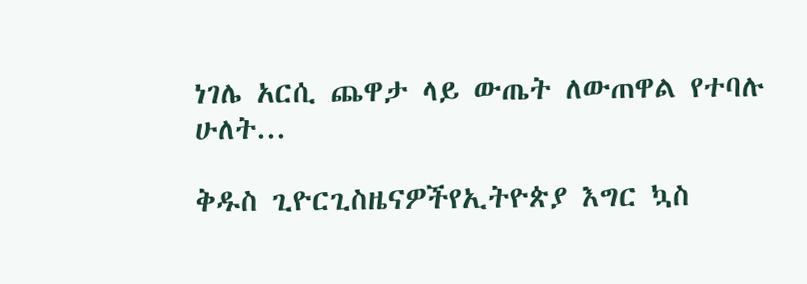ነገሌ አርሲ ጨዋታ ላይ ውጤት ለውጠዋል የተባሉ ሁለት...

ቅዱስ ጊዮርጊስዜናዎችየኢትዮጵያ እግር ኳስ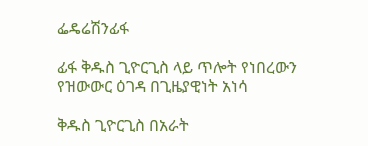ፌዴሬሽንፊፋ

ፊፋ ቅዱስ ጊዮርጊስ ላይ ጥሎት የነበረውን የዝውውር ዕገዳ በጊዜያዊነት አነሳ

ቅዱስ ጊዮርጊስ በአራት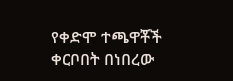የቀድሞ ተጫዋቾች ቀርቦበት በነበረው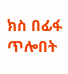ክስ በፊፋ ጥሎበት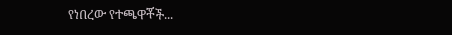የነበረው የተጫዋቾች...